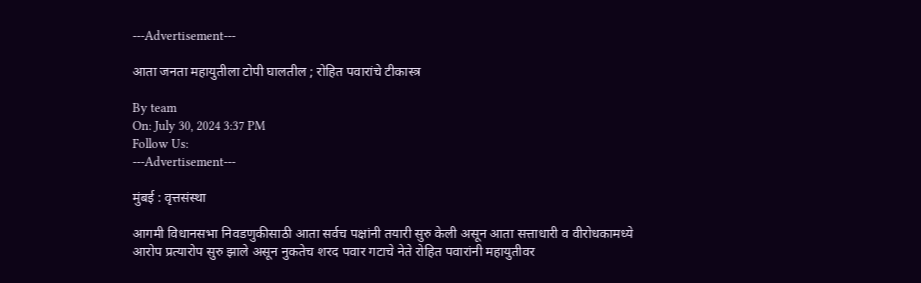---Advertisement---

आता जनता महायुतीला टोपी घालतील ; रोहित पवारांचे टीकास्त्र

By team
On: July 30, 2024 3:37 PM
Follow Us:
---Advertisement---

मुंबई : वृत्तसंस्था

आगमी विधानसभा निवडणुकीसाठी आता सर्वच पक्षांनी तयारी सुरु केली असून आता सत्ताधारी व वीरोधकामध्ये आरोप प्रत्यारोप सुरु झाले असून नुकतेच शरद पवार गटाचे नेते रोहित पवारांनी महायुतीवर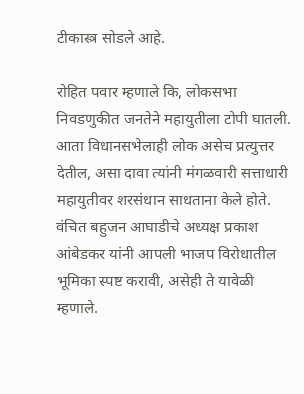टीकास्त्र सोडले आहे.

रोहित पवार म्हणाले कि, लोकसभा निवडणुकीत जनतेने महायुतीला टोपी घातली. आता विधानसभेलाही लोक असेच प्रत्युत्तर देतील, असा दावा त्यांनी मंगळवारी सत्ताधारी महायुतीवर शरसंधान साधताना केले होते. वंचित बहुजन आघाडीचे अध्यक्ष प्रकाश आंबेडकर यांनी आपली भाजप विरोधातील भूमिका स्पष्ट करावी, असेही ते यावेळी म्हणाले.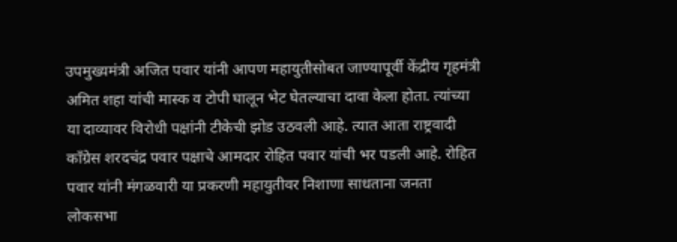उपमुख्यमंत्री अजित पवार यांनी आपण महायुतीसोबत जाण्यापूर्वी केंद्रीय गृहमंत्री अमित शहा यांची मास्क व टोपी घालून भेट घेतल्याचा दावा केला होता. त्यांच्या या दाव्यावर विरोधी पक्षांनी टीकेची झोड उठवली आहे. त्यात आता राष्ट्रवादी काँग्रेस शरदचंद्र पवार पक्षाचे आमदार रोहित पवार यांची भर पडली आहे. रोहित पवार यांनी मंगळवारी या प्रकरणी महायुतीवर निशाणा साधताना जनता लोकसभा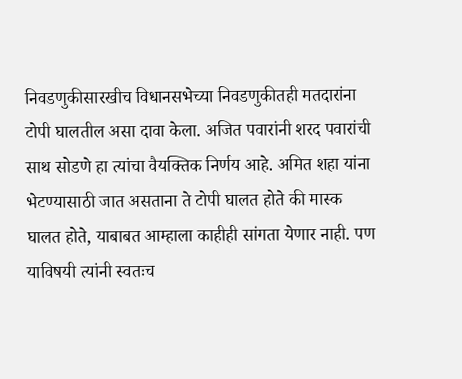निवडणुकीसारखीच विधानसभेच्या निवडणुकीतही मतदारांना टोपी घालतील असा दावा केला. अजित पवारांनी शरद पवारांची साथ सोडणे हा त्यांचा वैयक्तिक निर्णय आहे. अमित शहा यांना भेटण्यासाठी जात असताना ते टोपी घालत होते की मास्क घालत होते, याबाबत आम्हाला काहीही सांगता येणार नाही. पण याविषयी त्यांनी स्वतःच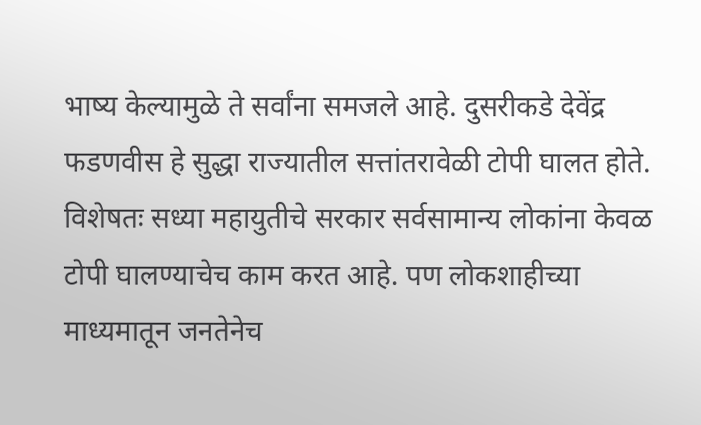भाष्य केल्यामुळे ते सर्वांना समजले आहे. दुसरीकडे देवेंद्र फडणवीस हे सुद्धा राज्यातील सत्तांतरावेळी टोपी घालत होते. विशेषतः सध्या महायुतीचे सरकार सर्वसामान्य लोकांना केवळ टोपी घालण्याचेच काम करत आहे. पण लोकशाहीच्या माध्यमातून जनतेनेच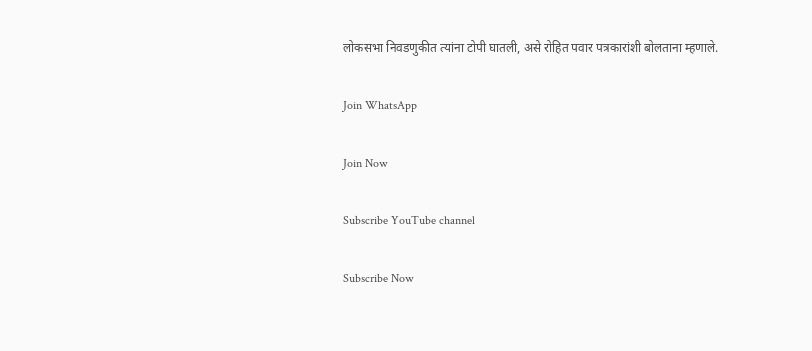लोकसभा निवडणुकीत त्यांना टोपी घातली, असे रोहित पवार पत्रकारांशी बोलताना म्हणाले.

Join WhatsApp

Join Now

Subscribe YouTube channel

Subscribe Now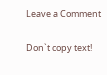Leave a Comment

Don`t copy text!